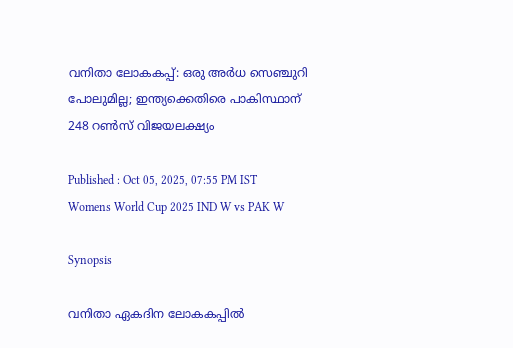വനിതാ ലോകകപ്പ്: ഒരു അര്‍ധ സെഞ്ചുറി പോലുമില്ല; ഇന്ത്യക്കെതിരെ പാകിസ്ഥാന് 248 റണ്‍സ് വിജയലക്ഷ്യം

Published : Oct 05, 2025, 07:55 PM IST
Womens World Cup 2025 IND W vs PAK W

Synopsis

വനിതാ ഏകദിന ലോകകപ്പില്‍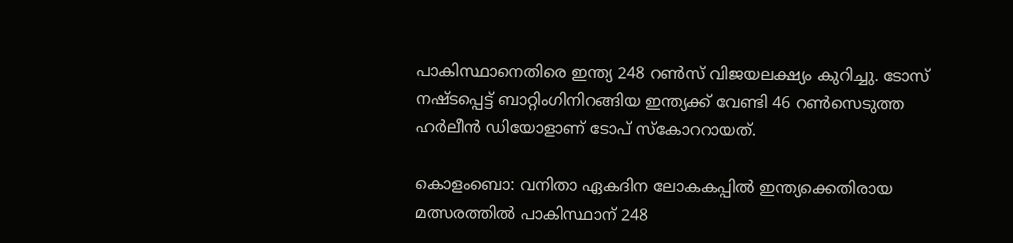പാകിസ്ഥാനെതിരെ ഇന്ത്യ 248 റണ്‍സ് വിജയലക്ഷ്യം കുറിച്ചു. ടോസ് നഷ്ടപ്പെട്ട് ബാറ്റിംഗിനിറങ്ങിയ ഇന്ത്യക്ക് വേണ്ടി 46 റണ്‍സെടുത്ത ഹര്‍ലീന്‍ ഡിയോളാണ് ടോപ് സ്കോററായത്.

കൊളംബൊ: വനിതാ ഏകദിന ലോകകപ്പില്‍ ഇന്ത്യക്കെതിരായ മത്സരത്തില്‍ പാകിസ്ഥാന് 248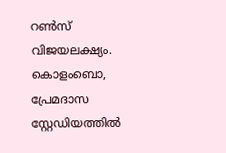റണ്‍സ് വിജയലക്ഷ്യം. കൊളംബൊ, പ്രേമദാസ സ്റ്റേഡിയത്തില്‍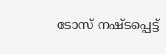ടോസ് നഷ്ടപ്പെട്ട്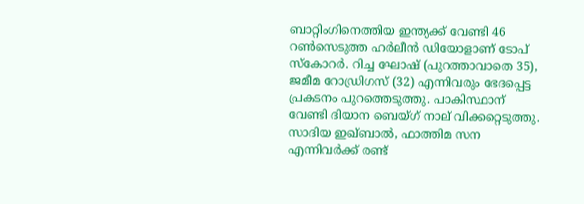ബാറ്റിംഗിനെത്തിയ ഇന്ത്യക്ക് വേണ്ടി 46 റണ്‍സെടുത്ത ഹര്‍ലീന്‍ ഡിയോളാണ് ടോപ് സ്‌കോറര്‍. റിച്ച ഘോഷ് (പുറത്താവാതെ 35), ജമീമ റോഡ്രിഗസ് (32) എന്നിവരും ഭേദപ്പെട്ട പ്രകടനം പുറത്തെടുത്തു. പാകിസ്ഥാന് വേണ്ടി ദിയാന ബെയ്ഗ് നാല് വിക്കറ്റെടുത്തു. സാദിയ ഇഖ്ബാല്‍, ഫാത്തിമ സന എന്നിവര്‍ക്ക് രണ്ട്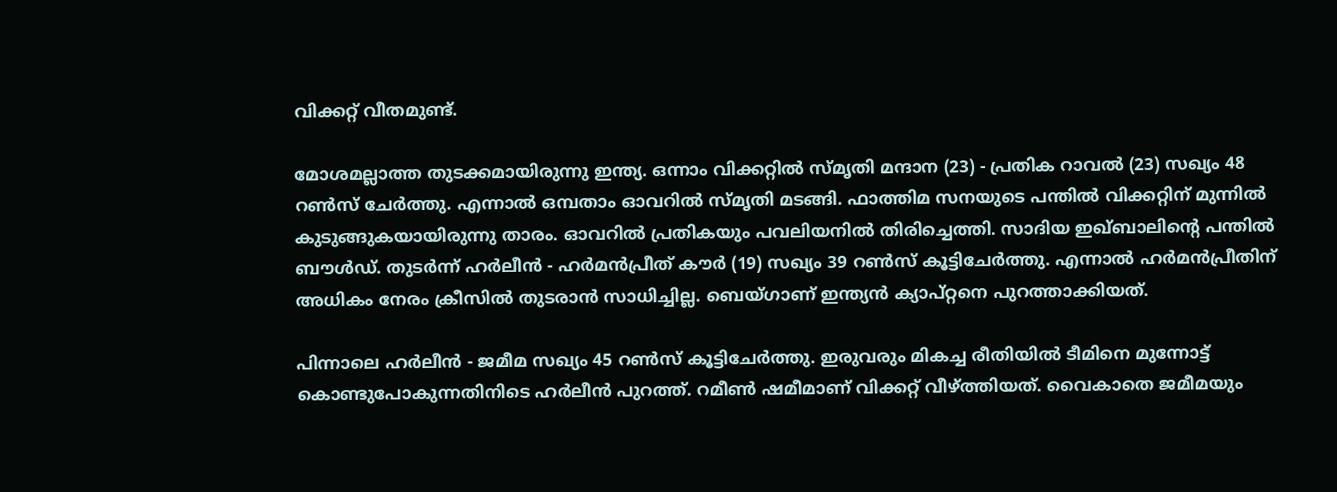വിക്കറ്റ് വീതമുണ്ട്.

മോശമല്ലാത്ത തുടക്കമായിരുന്നു ഇന്ത്യ. ഒന്നാം വിക്കറ്റില്‍ സ്മൃതി മന്ദാന (23) - പ്രതിക റാവല്‍ (23) സഖ്യം 48 റണ്‍സ് ചേര്‍ത്തു. എന്നാല്‍ ഒമ്പതാം ഓവറില്‍ സ്മൃതി മടങ്ങി. ഫാത്തിമ സനയുടെ പന്തില്‍ വിക്കറ്റിന് മുന്നില്‍ കുടുങ്ങുകയായിരുന്നു താരം. ഓവറില്‍ പ്രതികയും പവലിയനില്‍ തിരിച്ചെത്തി. സാദിയ ഇഖ്ബാലിന്റെ പന്തില്‍ ബൗള്‍ഡ്. തുടര്‍ന്ന് ഹര്‍ലീന്‍ - ഹര്‍മന്‍പ്രീത് കൗര്‍ (19) സഖ്യം 39 റണ്‍സ് കൂട്ടിചേര്‍ത്തു. എന്നാല്‍ ഹര്‍മന്‍പ്രീതിന് അധികം നേരം ക്രീസില്‍ തുടരാന്‍ സാധിച്ചില്ല. ബെയ്ഗാണ് ഇന്ത്യന്‍ ക്യാപ്റ്റനെ പുറത്താക്കിയത്.

പിന്നാലെ ഹര്‍ലീന്‍ - ജമീമ സഖ്യം 45 റണ്‍സ് കൂട്ടിചേര്‍ത്തു. ഇരുവരും മികച്ച രീതിയില്‍ ടീമിനെ മുന്നോട്ട് കൊണ്ടുപോകുന്നതിനിടെ ഹര്‍ലീന്‍ പുറത്ത്. റമീണ്‍ ഷമീമാണ് വിക്കറ്റ് വീഴ്ത്തിയത്. വൈകാതെ ജമീമയും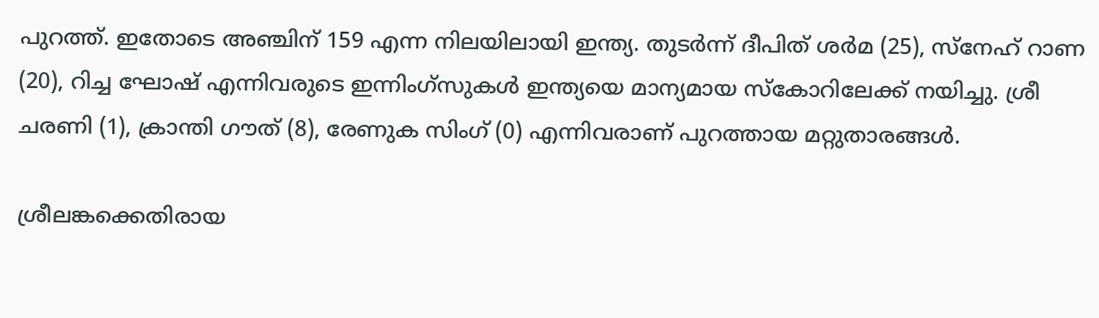പുറത്ത്. ഇതോടെ അഞ്ചിന് 159 എന്ന നിലയിലായി ഇന്ത്യ. തുടര്‍ന്ന് ദീപിത് ശര്‍മ (25), സ്‌നേഹ് റാണ (20), റിച്ച ഘോഷ് എന്നിവരുടെ ഇന്നിംഗ്‌സുകള്‍ ഇന്ത്യയെ മാന്യമായ സ്‌കോറിലേക്ക് നയിച്ചു. ശ്രീ ചരണി (1), ക്രാന്തി ഗൗത് (8), രേണുക സിംഗ് (0) എന്നിവരാണ് പുറത്തായ മറ്റുതാരങ്ങള്‍.

ശ്രീലങ്കക്കെതിരായ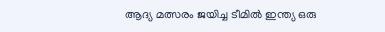ആദ്യ മത്സരം ജയിച്ച ടീമില്‍ ഇന്ത്യ ഒരു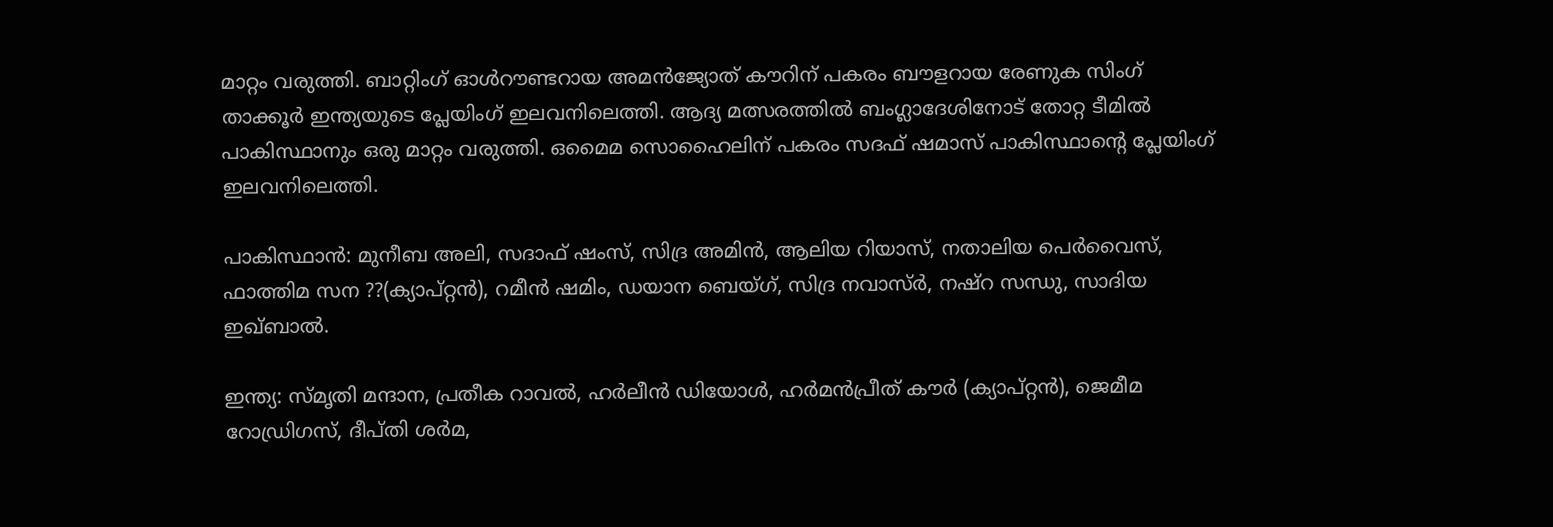മാറ്റം വരുത്തി. ബാറ്റിംഗ് ഓള്‍റൗണ്ടറായ അമന്‍ജ്യോത് കൗറിന് പകരം ബൗളറായ രേണുക സിംഗ് താക്കൂര്‍ ഇന്ത്യയുടെ പ്ലേയിംഗ് ഇലവനിലെത്തി. ആദ്യ മത്സരത്തില്‍ ബംഗ്ലാദേശിനോട് തോറ്റ ടീമില്‍ പാകിസ്ഥാനും ഒരു മാറ്റം വരുത്തി. ഒമൈമ സൊഹൈലിന് പകരം സദഫ് ഷമാസ് പാകിസ്ഥാന്റെ പ്ലേയിംഗ് ഇലവനിലെത്തി.

പാകിസ്ഥാന്‍: മുനീബ അലി, സദാഫ് ഷംസ്, സിദ്ര അമിന്‍, ആലിയ റിയാസ്, നതാലിയ പെര്‍വൈസ്, ഫാത്തിമ സന ??(ക്യാപ്റ്റന്‍), റമീന്‍ ഷമിം, ഡയാന ബെയ്ഗ്, സിദ്ര നവാസ്ര്‍, നഷ്‌റ സന്ധു, സാദിയ ഇഖ്ബാല്‍.

ഇന്ത്യ: സ്മൃതി മന്ദാന, പ്രതീക റാവല്‍, ഹര്‍ലീന്‍ ഡിയോള്‍, ഹര്‍മന്‍പ്രീത് കൗര്‍ (ക്യാപ്റ്റന്‍), ജെമീമ റോഡ്രിഗസ്, ദീപ്തി ശര്‍മ,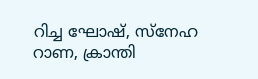റിച്ച ഘോഷ്, സ്‌നേഹ റാണ, ക്രാന്തി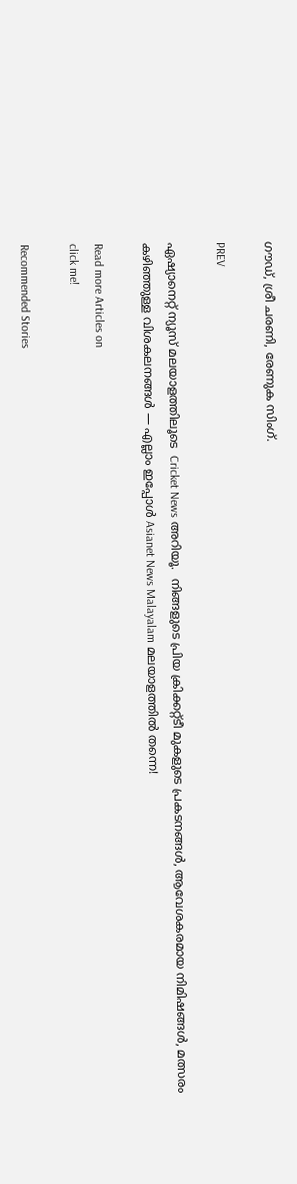ഗൗഡ്, ശ്രീ ചരണി, രേണുക സിംഗ്.

PREV

ഏഷ്യാനെറ്റ് ന്യൂസ് മലയാളത്തിലൂടെ  Cricket News അറിയൂ.  നിങ്ങളുടെ പ്രിയ ക്രിക്കറ്റ്ടീ മുകളുടെ പ്രകടനങ്ങൾ, ആവേശകരമായ നിമിഷങ്ങൾ, മത്സരം കഴിഞ്ഞുള്ള വിശകലനങ്ങൾ — എല്ലാം ഇപ്പോൾ Asianet News Malayalam മലയാളത്തിൽ തന്നെ!

Read more Articles on
click me!

Recommended Stories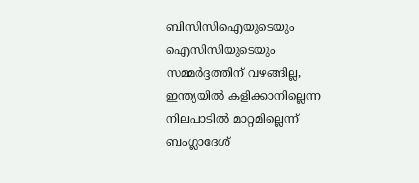ബിസിസിഐയുടെയും ഐസിസിയുടെയും സമ്മര്‍ദ്ദത്തിന് വഴങ്ങില്ല, ഇന്ത്യയില്‍ കളിക്കാനില്ലെന്ന നിലപാടില്‍ മാറ്റമില്ലെന്ന് ബംഗ്ലാദേശ്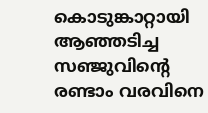കൊടുങ്കാറ്റായി ആഞ്ഞടിച്ച സഞ്ജുവിന്‍റെ രണ്ടാം വരവിനെ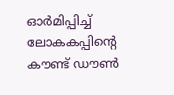ഓർമിപ്പിച്ച് ലോകകപ്പിന്‍റെ കൗണ്ട് ഡൗണ്‍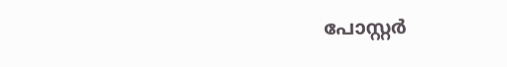പോസ്റ്റർ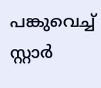പങ്കുവെച്ച് സ്റ്റാര്‍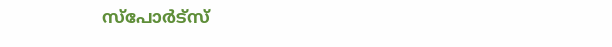സ്പോര്‍ട്സ്